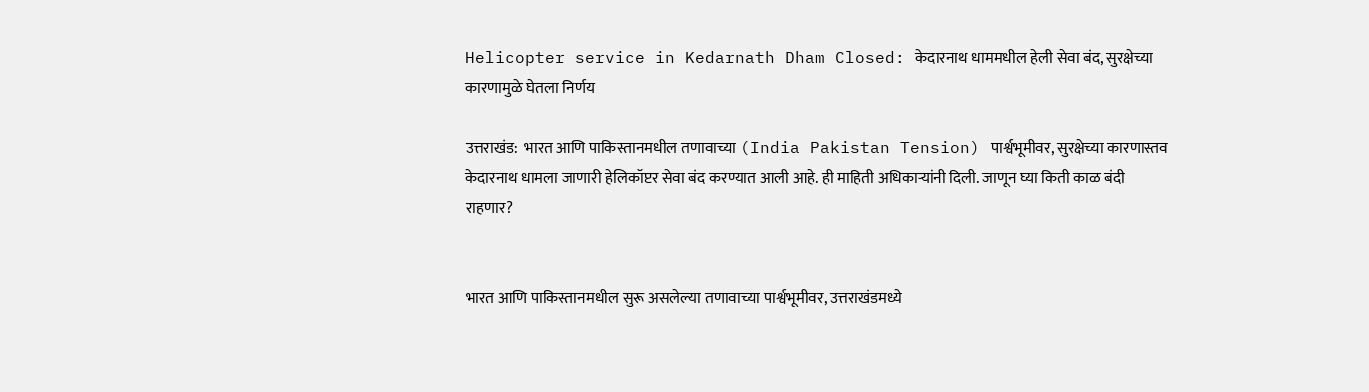Helicopter service in Kedarnath Dham Closed: केदारनाथ धाममधील हेली सेवा बंद, सुरक्षेच्या कारणामुळे घेतला निर्णय

उत्तराखंड:  भारत आणि पाकिस्तानमधील तणावाच्या (India Pakistan Tension) पार्श्वभूमीवर, सुरक्षेच्या कारणास्तव केदारनाथ धामला जाणारी हेलिकॉप्टर सेवा बंद करण्यात आली आहे. ही माहिती अधिकाऱ्यांनी दिली. जाणून घ्या किती काळ बंदी राहणार?


भारत आणि पाकिस्तानमधील सुरू असलेल्या तणावाच्या पार्श्वभूमीवर, उत्तराखंडमध्ये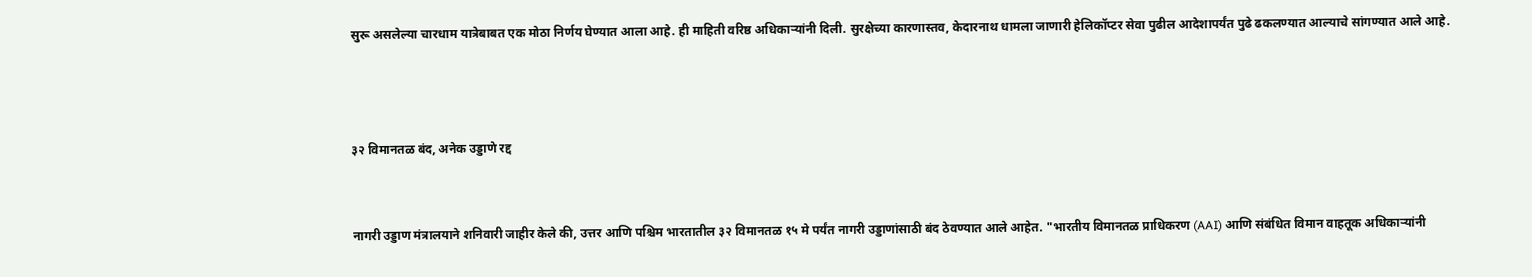सुरू असलेल्या चारधाम यात्रेबाबत एक मोठा निर्णय घेण्यात आला आहे. ही माहिती वरिष्ठ अधिकाऱ्यांनी दिली. सुरक्षेच्या कारणास्तव, केदारनाथ धामला जाणारी हेलिकॉप्टर सेवा पुढील आदेशापर्यंत पुढे ढकलण्यात आल्याचे सांगण्यात आले आहे.



३२ विमानतळ बंद, अनेक उड्डाणे रद्द


नागरी उड्डाण मंत्रालयाने शनिवारी जाहीर केले की, उत्तर आणि पश्चिम भारतातील ३२ विमानतळ १५ मे पर्यंत नागरी उड्डाणांसाठी बंद ठेवण्यात आले आहेत. "भारतीय विमानतळ प्राधिकरण (AAI) आणि संबंधित विमान वाहतूक अधिकाऱ्यांनी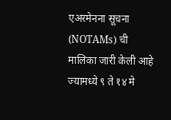एअरमेनना सूचना (NOTAMs) ची मालिका जारी केली आहे ज्यामध्ये ९ ते १४ मे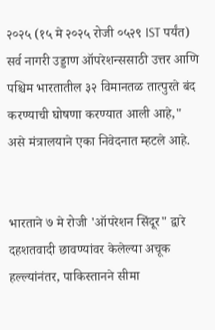२०२५ (१५ मे २०२५ रोजी ०५२९ IST पर्यंत) सर्व नागरी उड्डाण ऑपरेशन्ससाठी उत्तर आणि पश्चिम भारतातील ३२ विमानतळ तात्पुरते बंद करण्याची घोषणा करण्यात आली आहे," असे मंत्रालयाने एका निवेदनात म्हटले आहे.


भारताने ७ मे रोजी 'ऑपरेशन सिंदूर" द्वारे दहशतवादी छावण्यांवर केलेल्या अचूक हल्ल्यांनंतर, पाकिस्तानने सीमा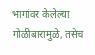भागांवर केलेल्या गोळीबारामुळे, तसेच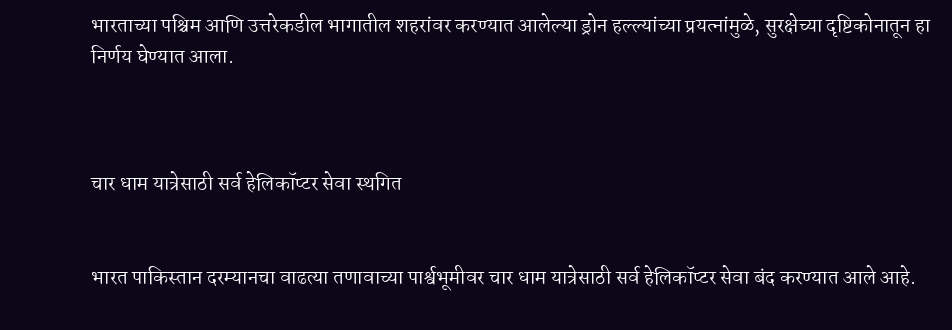भारताच्या पश्चिम आणि उत्तरेकडील भागातील शहरांवर करण्यात आलेल्या ड्रोन हल्ल्यांच्या प्रयत्नांमुळे, सुरक्षेच्या दृष्टिकोनातून हा निर्णय घेण्यात आला.



चार धाम यात्रेसाठी सर्व हेलिकॉप्टर सेवा स्थगित


भारत पाकिस्तान दरम्यानचा वाढत्या तणावाच्या पार्श्वभूमीवर चार धाम यात्रेसाठी सर्व हेलिकॉप्टर सेवा बंद करण्यात आले आहे.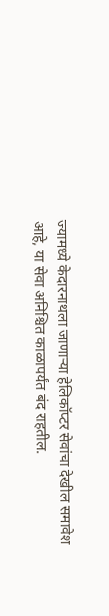ज्यामध्ये केदारनाथला जाणाऱ्या हेलिकॉप्टर सेवांचा देखील समावेश आहे, या सेवा अनिश्चित काळापर्यंत बंद राहतील.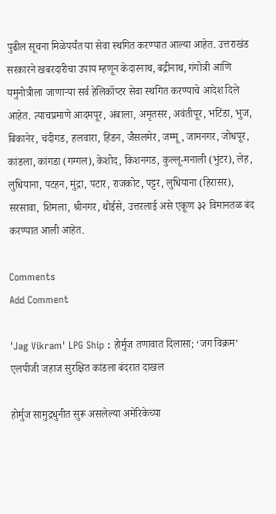पुढील सूचना मिळेपर्यंत या सेवा स्थगित करण्यात आल्या आहेत. उत्तराखंड सरकारने खबरदारीचा उपाय म्हणून केदारनाथ, बद्रीनाथ, गंगोत्री आणि यमुनोत्रीला जाणाऱ्या सर्व हेलिकॉप्टर सेवा स्थगित करण्याचे आदेश दिले आहेत. त्याचप्रमाणे आदमपूर, अंबाला, अमृतसर, अवंतीपूर, भटिंडा, भुज, बिकानेर, चंदीगड, हलवारा, हिंडन, जैसलमेर, जम्मू, जामनगर, जोधपूर, कांडला, कांगडा (गग्गल), केशोद, किशनगड, कुल्लू-मनाली (भुंटर), लेह, लुधियाना, पटहन, मुंद्रा, पटार, राजकोट, पट्टर, लुधियाना (हिरासर), सरसावा, शिमला, श्रीनगर, थोईसे, उत्तरलाई असे एकूण ३२ विमानतळ बंद करण्यात आली आहेत.

Comments
Add Comment

'Jag Vikram' LPG Ship : होर्मुज तणावात दिलासा; ‘जग विक्रम’ एलपीजी जहाज सुरक्षित कांडला बंदरात दाखल

होर्मुज सामुद्रधुनीत सुरू असलेल्या अमेरिकेच्या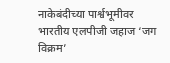नाकेबंदीच्या पार्श्वभूमीवर भारतीय एलपीजी जहाज ‘जग विक्रम’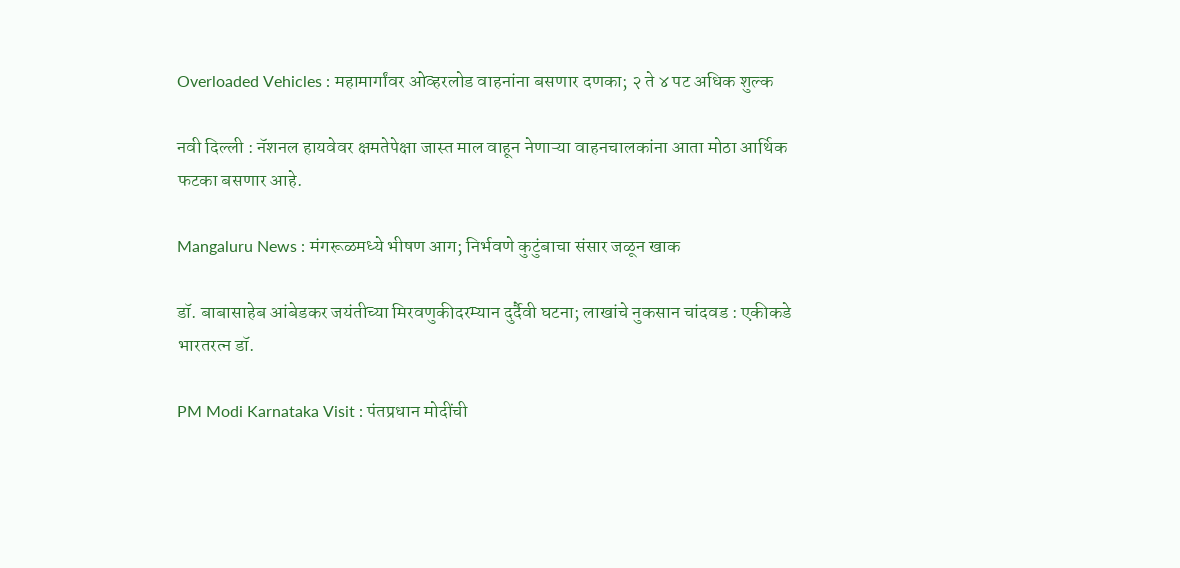Overloaded Vehicles : महामार्गांवर ओव्हरलोड वाहनांना बसणार दणका; २ ते ४ पट अधिक शुल्क

नवी दिल्ली : नॅशनल हायवेवर क्षमतेपेक्षा जास्त माल वाहून नेणाऱ्या वाहनचालकांना आता मोठा आर्थिक फटका बसणार आहे.

Mangaluru News : मंगरूळमध्ये भीषण आग; निर्भवणे कुटुंबाचा संसार जळून खाक

डॉ. बाबासाहेब आंबेडकर जयंतीच्या मिरवणुकीदरम्यान दुर्दैवी घटना; लाखांचे नुकसान चांदवड : एकीकडे भारतरत्न डॉ.

PM Modi Karnataka Visit : पंतप्रधान मोदींची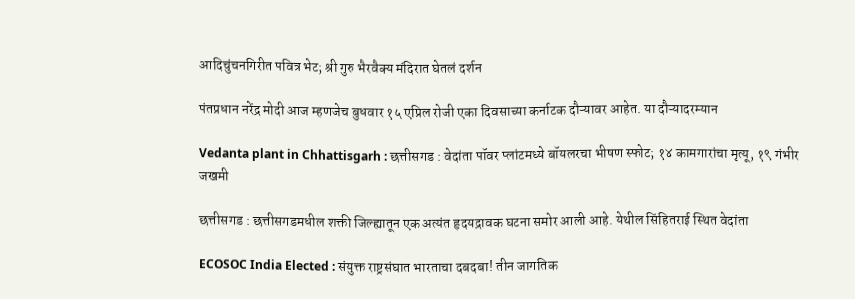आदिचुंचनगिरीत पवित्र भेट; श्री गुरु भैरवैक्य मंदिरात घेतलं दर्शन

पंतप्रधान नरेंद्र मोदी आज म्हणजेच बुधवार १५ एप्रिल रोजी एका दिवसाच्या कर्नाटक दौऱ्यावर आहेत. या दौऱ्यादरम्यान

Vedanta plant in Chhattisgarh : छत्तीसगड : वेदांता पॉवर प्लांटमध्ये बॉयलरचा भीषण स्फोट; १४ कामगारांचा मृत्यू, १९ गंभीर जखमी

छत्तीसगड : छत्तीसगडमधील शक्ती जिल्ह्यातून एक अत्यंत हृदयद्रावक घटना समोर आली आहे. येथील सिंहितराई स्थित वेदांता

ECOSOC India Elected : संयुक्त राष्ट्रसंघात भारताचा दबदबा! तीन जागतिक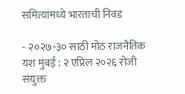समित्यांमध्ये भारताची निवड

- २०२७-३० साठी मोठं राजनैतिक यश मुंबई : २ एप्रिल २०२६ रोजी संयुक्त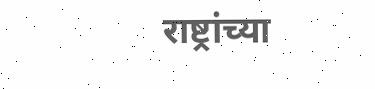राष्ट्रांच्या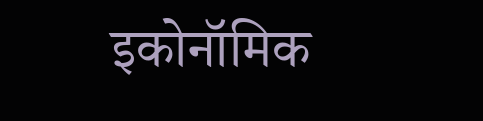इकोनॉमिक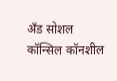अँड सोशल कॉन्सिल कॉनशील